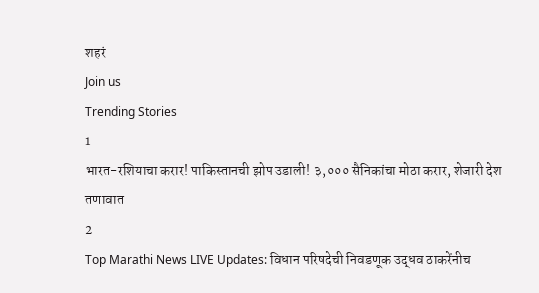शहरं
Join us
Trending Stories
1
भारत-रशियाचा करार! पाकिस्तानची झोप उडाली! ३,००० सैनिकांचा मोठा करार, शेजारी देश तणावात
2
Top Marathi News LIVE Updates: विधान परिषदेची निवडणूक उद्धव ठाकरेंनीच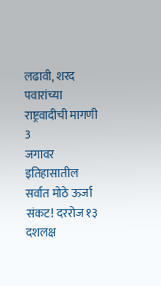लढावी, शरद पवारांच्या राष्ट्रवादीची मागणी
3
जगावर इतिहासातील सर्वात मोठे ऊर्जा संकट! दररोज १३ दशलक्ष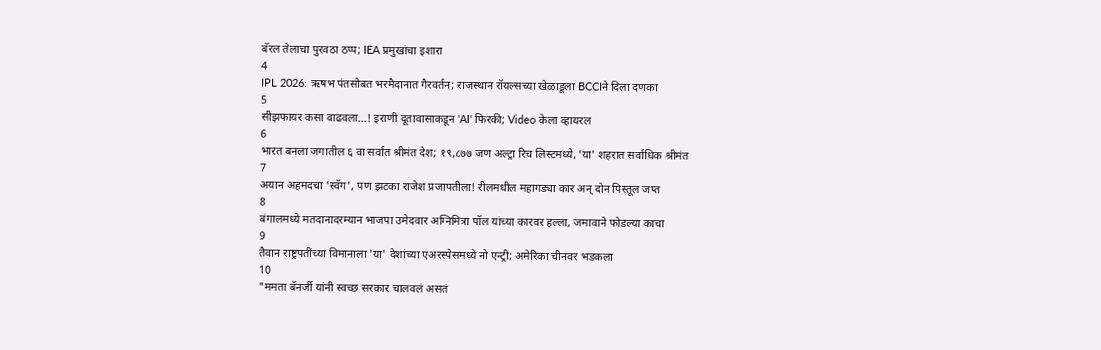बॅरल तेलाचा पुरवठा ठप्प; IEA प्रमुखांचा इशारा
4
IPL 2026: ऋषभ पंतसोबत भरमैदानात गैरवर्तन; राजस्थान रॉयल्सच्या खेळाडूला BCCIने दिला दणका
5
सीझफायर कसा वाढवला...! इराणी दूतावासाकडून 'AI' फिरकी; Video केला व्हायरल
6
भारत बनला जगातील ६ वा सर्वात श्रीमंत देश; १९,८७७ जण अल्ट्रा रिच लिस्टमध्ये, 'या' शहरात सर्वाधिक श्रीमंत
7
अयान अहमदचा 'स्वॅग', पण झटका राजेश प्रजापतीला! रीलमधील महागड्या कार अन् दोन पिस्तूल जप्त
8
बंगालमध्ये मतदानादरम्यान भाजपा उमेदवार अग्निमित्रा पॉल यांच्या कारवर हल्ला, जमावाने फोडल्या काचा
9
तैवान राष्ट्रपतींच्या विमानाला 'या' देशांच्या एअरस्पेसमध्ये नो एन्ट्री; अमेरिका चीनवर भडकला
10
"ममता बॅनर्जी यांनी स्वच्छ सरकार चालवलं असतं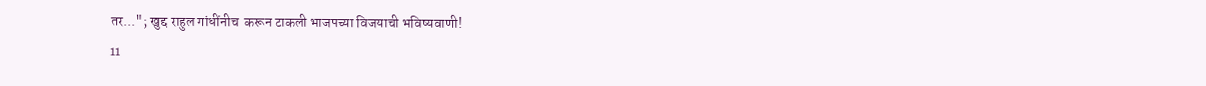तर..."; खुद्द राहुल गांधींनीच  करून टाकली भाजपच्या विजयाची भविष्यवाणी!
11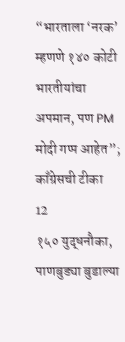“भारताला ‘नरक’ म्हणणे १४० कोटी भारतीयांचा अपमान, पण PM मोदी गप्प आहेत”; काँग्रेसची टीका
12
१५० युद्धनौका, पाणबुड्या बुडाल्या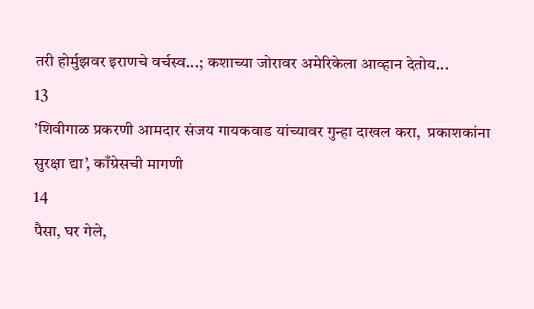तरी होर्मुझवर इराणचे वर्चस्व...; कशाच्या जोरावर अमेरिकेला आव्हान देतोय...
13
’शिवीगाळ प्रकरणी आमदार संजय गायकवाड यांच्यावर गुन्हा दाखल करा,  प्रकाशकांना सुरक्षा द्या’, काँग्रेसची मागणी
14
पैसा, घर गेले,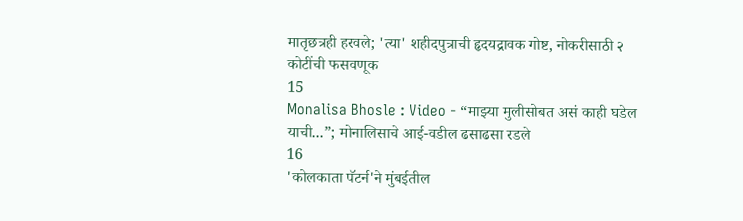मातृछत्रही हरवले; 'त्या' शहीदपुत्राची हृदयद्रावक गोष्ट, नोकरीसाठी २ कोटींची फसवणूक
15
Monalisa Bhosle : Video - “माझ्या मुलीसोबत असं काही घडेल याची...”; मोनालिसाचे आई-वडील ढसाढसा रडले
16
'कोलकाता पॅटर्न'ने मुंबईतील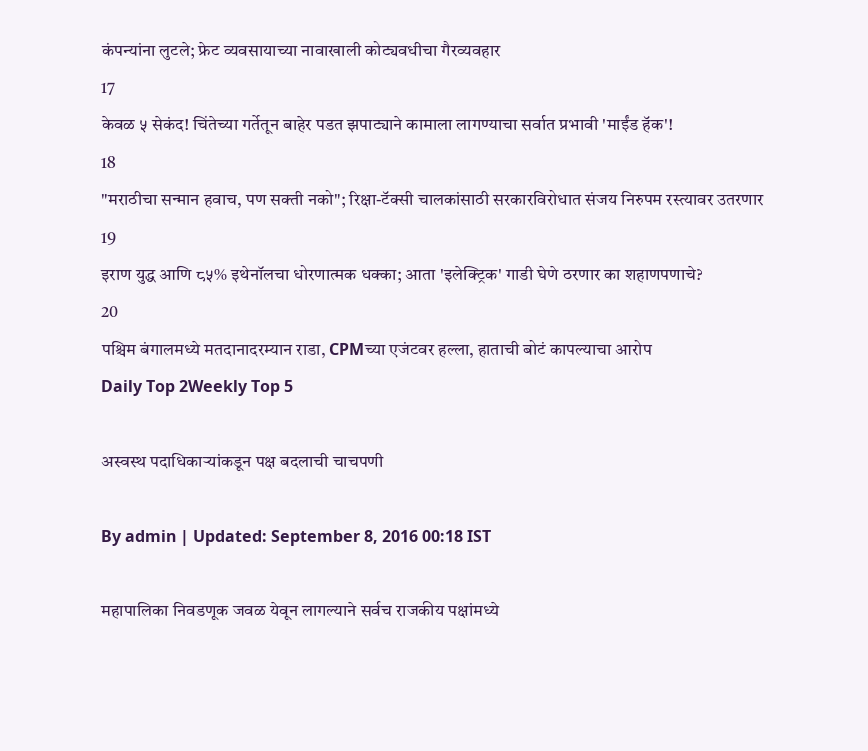कंपन्यांना लुटले; फ्रेट व्यवसायाच्या नावाखाली कोट्यवधीचा गैरव्यवहार
17
केवळ ५ सेकंद! चिंतेच्या गर्तेतून बाहेर पडत झपाट्याने कामाला लागण्याचा सर्वात प्रभावी 'माईंड हॅक'!
18
"मराठीचा सन्मान हवाच, पण सक्ती नको"; रिक्षा-टॅक्सी चालकांसाठी सरकारविरोधात संजय निरुपम रस्त्यावर उतरणार
19
इराण युद्ध आणि ८५% इथेनॉलचा धोरणात्मक धक्का; आता 'इलेक्ट्रिक' गाडी घेणे ठरणार का शहाणपणाचे?
20
पश्चिम बंगालमध्ये मतदानादरम्यान राडा, CPMच्या एजंटवर हल्ला, हाताची बोटं कापल्याचा आरोप
Daily Top 2Weekly Top 5

अस्वस्थ पदाधिकाऱ्यांकडून पक्ष बदलाची चाचपणी

By admin | Updated: September 8, 2016 00:18 IST

महापालिका निवडणूक जवळ येवून लागल्याने सर्वच राजकीय पक्षांमध्ये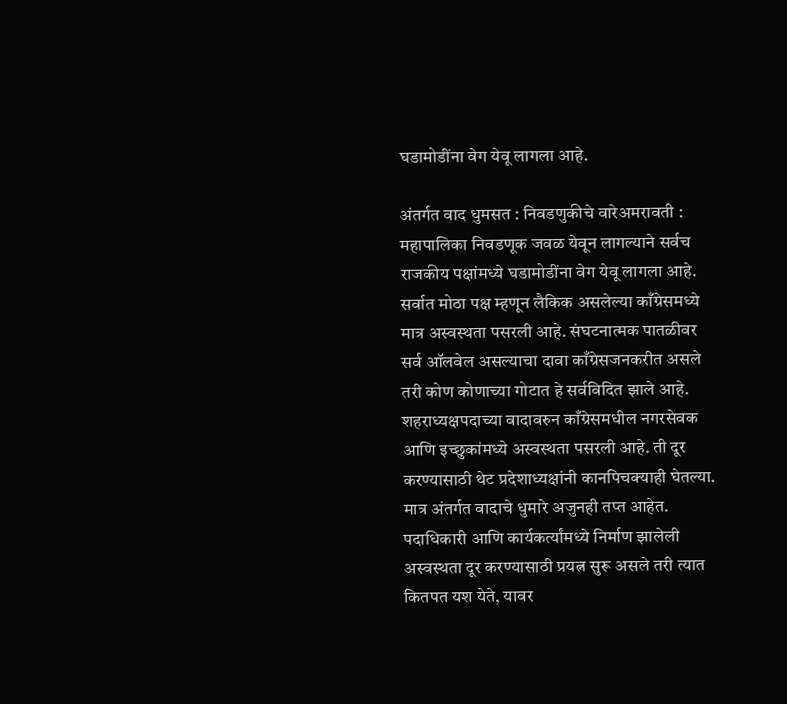घडामोडींना वेग येवू लागला आहे.

अंतर्गत वाद धुमसत : निवडणुकीचे वारेअमरावती : महापालिका निवडणूक जवळ येवून लागल्याने सर्वच राजकीय पक्षांमध्ये घडामोडींना वेग येवू लागला आहे. सर्वात मोठा पक्ष म्हणून लैकिक असलेल्या काँग्रेसमध्ये मात्र अस्वस्थता पसरली आहे. संघटनात्मक पातळीवर सर्व ऑलवेल असल्याचा दावा काँग्रेसजनकरीत असले तरी कोण कोणाच्या गोटात हे सर्वविदित झाले आहे. शहराध्यक्षपदाच्या वादावरुन काँग्रेसमधील नगरसेवक आणि इच्छुकांमध्ये अस्वस्थता पसरली आहे. ती दूर करण्यासाठी थेट प्रदेशाध्यक्षांनी कानपिचक्याही घेतल्या. मात्र अंतर्गत वादाचे धुमारे अजुनही तप्त आहेत. पदाधिकारी आणि कार्यकर्त्यांमध्ये निर्माण झालेली अस्वस्थता दूर करण्यासाठी प्रयत्न सुरू असले तरी त्यात कितपत यश येते, यावर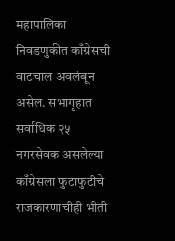महापालिका निवडणुकीत काँग्रेसची वाटचाल अवलंबून असेल. सभागृहात सर्वाधिक २५ नगरसेवक असलेल्या काँग्रेसला फुटाफुटीचे राजकारणाचीही भीती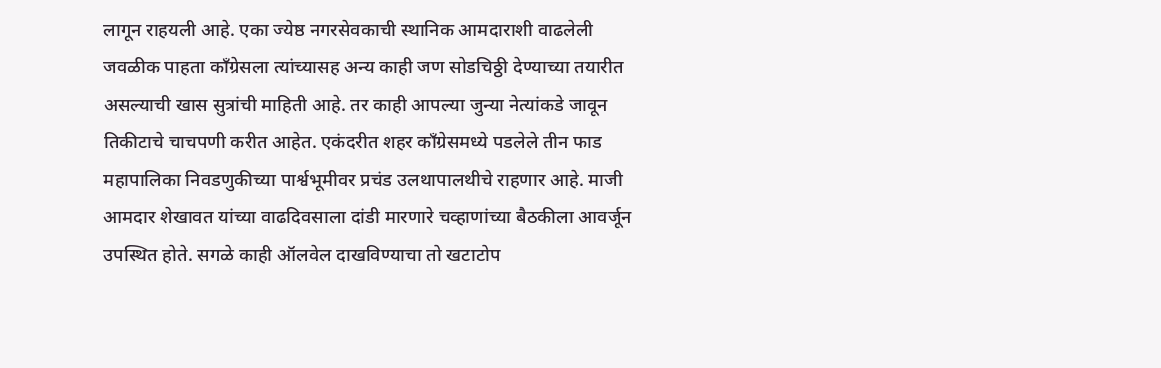लागून राहयली आहे. एका ज्येष्ठ नगरसेवकाची स्थानिक आमदाराशी वाढलेली जवळीक पाहता काँग्रेसला त्यांच्यासह अन्य काही जण सोडचिठ्ठी देण्याच्या तयारीत असल्याची खास सुत्रांची माहिती आहे. तर काही आपल्या जुन्या नेत्यांकडे जावून तिकीटाचे चाचपणी करीत आहेत. एकंदरीत शहर काँग्रेसमध्ये पडलेले तीन फाड महापालिका निवडणुकीच्या पार्श्वभूमीवर प्रचंड उलथापालथीचे राहणार आहे. माजी आमदार शेखावत यांच्या वाढदिवसाला दांडी मारणारे चव्हाणांच्या बैठकीला आवर्जून उपस्थित होते. सगळे काही ऑलवेल दाखविण्याचा तो खटाटोप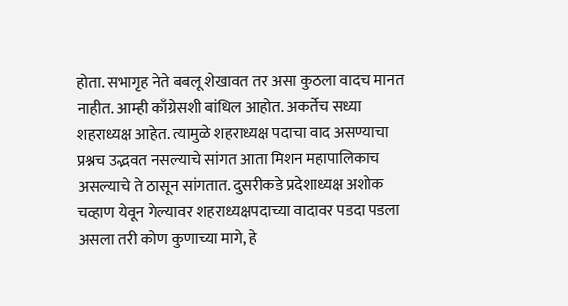होता. सभागृह नेते बबलू शेखावत तर असा कुठला वादच मानत नाहीत. आम्ही काँग्रेसशी बांधिल आहोत. अकर्तेच सध्या शहराध्यक्ष आहेत. त्यामुळे शहराध्यक्ष पदाचा वाद असण्याचा प्रश्नच उद्भवत नसल्याचे सांगत आता मिशन महापालिकाच असल्याचे ते ठासून सांगतात. दुसरीकडे प्रदेशाध्यक्ष अशोक चव्हाण येवून गेल्यावर शहराध्यक्षपदाच्या वादावर पडदा पडला असला तरी कोण कुणाच्या मागे, हे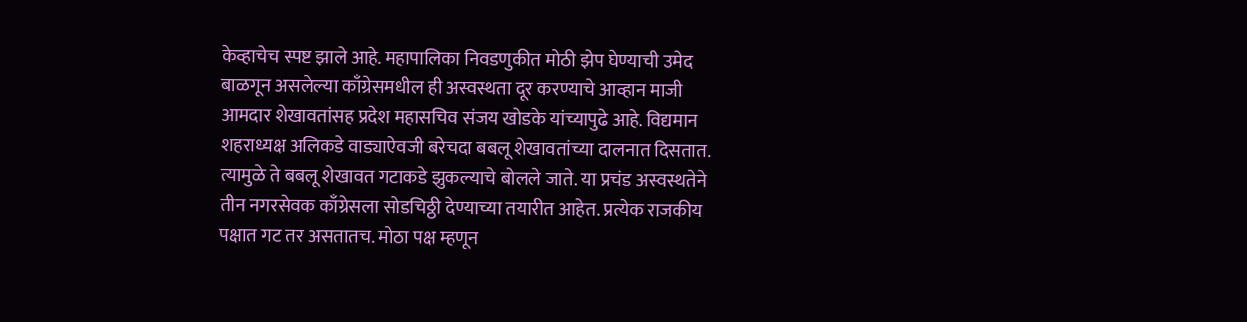केव्हाचेच स्पष्ट झाले आहे. महापालिका निवडणुकीत मोठी झेप घेण्याची उमेद बाळगून असलेल्या काँग्रेसमधील ही अस्वस्थता दूर करण्याचे आव्हान माजी आमदार शेखावतांसह प्रदेश महासचिव संजय खोडके यांच्यापुढे आहे. विद्यमान शहराध्यक्ष अलिकडे वाड्याऐवजी बरेचदा बबलू शेखावतांच्या दालनात दिसतात. त्यामुळे ते बबलू शेखावत गटाकडे झुकल्याचे बोलले जाते. या प्रचंड अस्वस्थतेने तीन नगरसेवक काँग्रेसला सोडचिठ्ठी देण्याच्या तयारीत आहेत. प्रत्येक राजकीय पक्षात गट तर असतातच. मोठा पक्ष म्हणून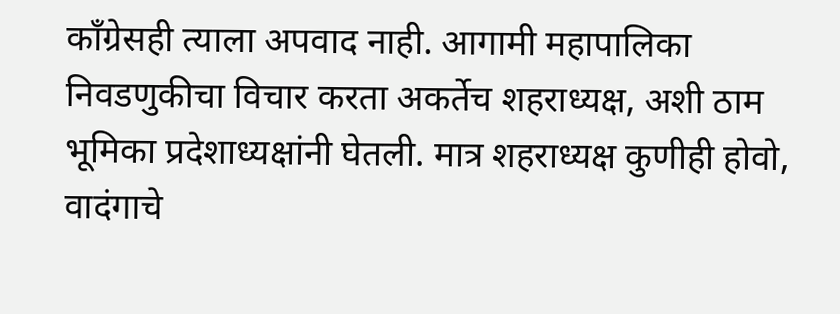काँग्रेसही त्याला अपवाद नाही. आगामी महापालिका निवडणुकीचा विचार करता अकर्तेच शहराध्यक्ष, अशी ठाम भूमिका प्रदेशाध्यक्षांनी घेतली. मात्र शहराध्यक्ष कुणीही होवो, वादंगाचे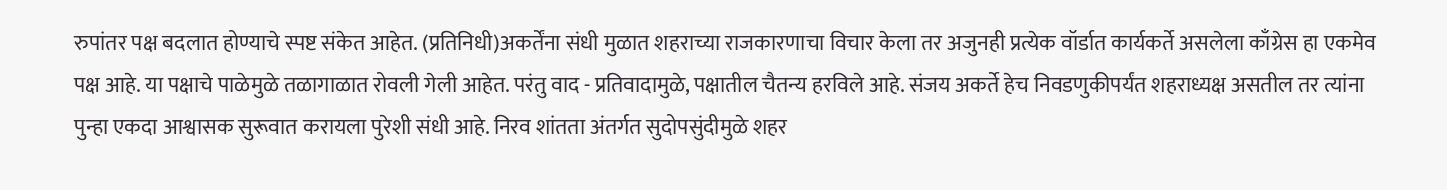रुपांतर पक्ष बदलात होण्याचे स्पष्ट संकेत आहेत. (प्रतिनिधी)अकर्तेंना संधी मुळात शहराच्या राजकारणाचा विचार केला तर अजुनही प्रत्येक वॉर्डात कार्यकर्ते असलेला काँग्रेस हा एकमेव पक्ष आहे. या पक्षाचे पाळेमुळे तळागाळात रोवली गेली आहेत. परंतु वाद - प्रतिवादामुळे, पक्षातील चैतन्य हरविले आहे. संजय अकर्ते हेच निवडणुकीपर्यंत शहराध्यक्ष असतील तर त्यांना पुन्हा एकदा आश्वासक सुरूवात करायला पुरेशी संधी आहे. निरव शांतता अंतर्गत सुदोपसुंदीमुळे शहर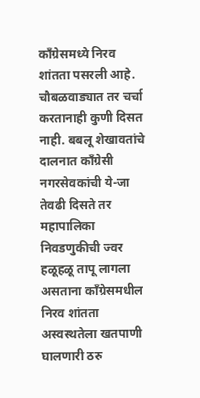काँग्रेसमध्ये निरव शांतता पसरली आहे. चौबळवाड्यात तर चर्चा करतानाही कुणी दिसत नाही. बबलू शेखावतांचे दालनात काँग्रेसी नगरसेवकांची ये-जा तेवढी दिसते तर महापालिका निवडणुकीची ज्वर हळूहळू तापू लागला असताना काँग्रेसमधील निरव शांतता अस्वस्थतेला खतपाणी घालणारी ठरु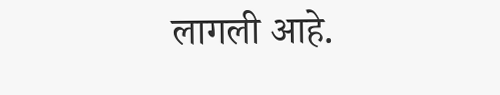लागली आहे.